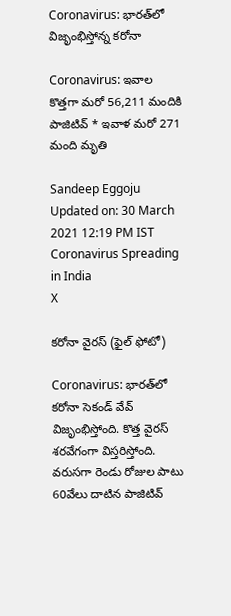Coronavirus: భారత్‌లో విజృంభిస్తోన్న కరోనా

Coronavirus: ఇవాల కొత్తగా మరో 56,211 మందికి పాజిటివ్ * ఇవాళ మరో 271 మంది మృతి

Sandeep Eggoju
Updated on: 30 March 2021 12:19 PM IST
Coronavirus Spreading in India
X

కరోనా వైరస్ (ఫైల్ ఫోటో)

Coronavirus: భారత్‌లో కరోనా సెకండ్ వేవ్ విజృంభిస్తోంది. కొత్త వైరస్ శరవేగంగా విస్తరిస్తోంది. వరుసగా రెండు రోజుల పాటు 60వేలు దాటిన పాజిటివ్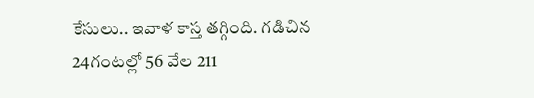కేసులు.. ఇవాళ కాస్త తగ్గింది. గడిచిన 24గంటల్లో 56 వేల 211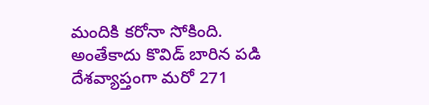మందికి కరోనా సోకింది. అంతేకాదు కొవిడ్ బారిన పడి దేశవ్యాప్తంగా మరో 271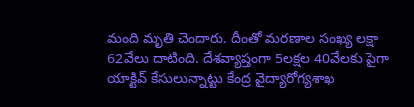మంది మృతి చెందారు. దీంతో మరణాల సంఖ్య లక్షా 62వేలు దాటింది. దేశవ్యాప్తంగా 5లక్షల 40వేలకు పైగా యాక్టివ్ కేసులున్నాట్టు కేంద్ర వైద్యారోగ్యశాఖ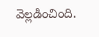వెల్లడించింది.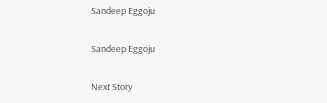Sandeep Eggoju

Sandeep Eggoju

Next Story